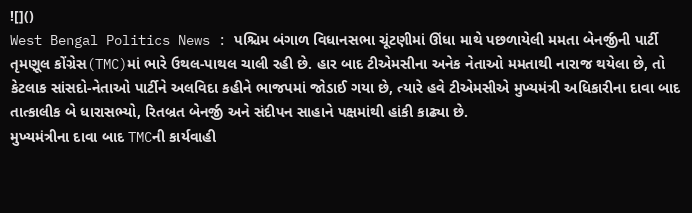![]()
West Bengal Politics News : પશ્ચિમ બંગાળ વિધાનસભા ચૂંટણીમાં ઊંધા માથે પછળાયેલી મમતા બેનર્જીની પાર્ટી તૃમણૂલ કોંગ્રેસ(TMC)માં ભારે ઉથલ-પાથલ ચાલી રહી છે. હાર બાદ ટીએમસીના અનેક નેતાઓ મમતાથી નારાજ થયેલા છે, તો કેટલાક સાંસદો-નેતાઓ પાર્ટીને અલવિદા કહીને ભાજપમાં જોડાઈ ગયા છે, ત્યારે હવે ટીએમસીએ મુખ્યમંત્રી અધિકારીના દાવા બાદ તાત્કાલીક બે ધારાસભ્યો, રિતબ્રત બેનર્જી અને સંદીપન સાહાને પક્ષમાંથી હાંકી કાઢ્યા છે.
મુખ્યમંત્રીના દાવા બાદ TMCની કાર્યવાહી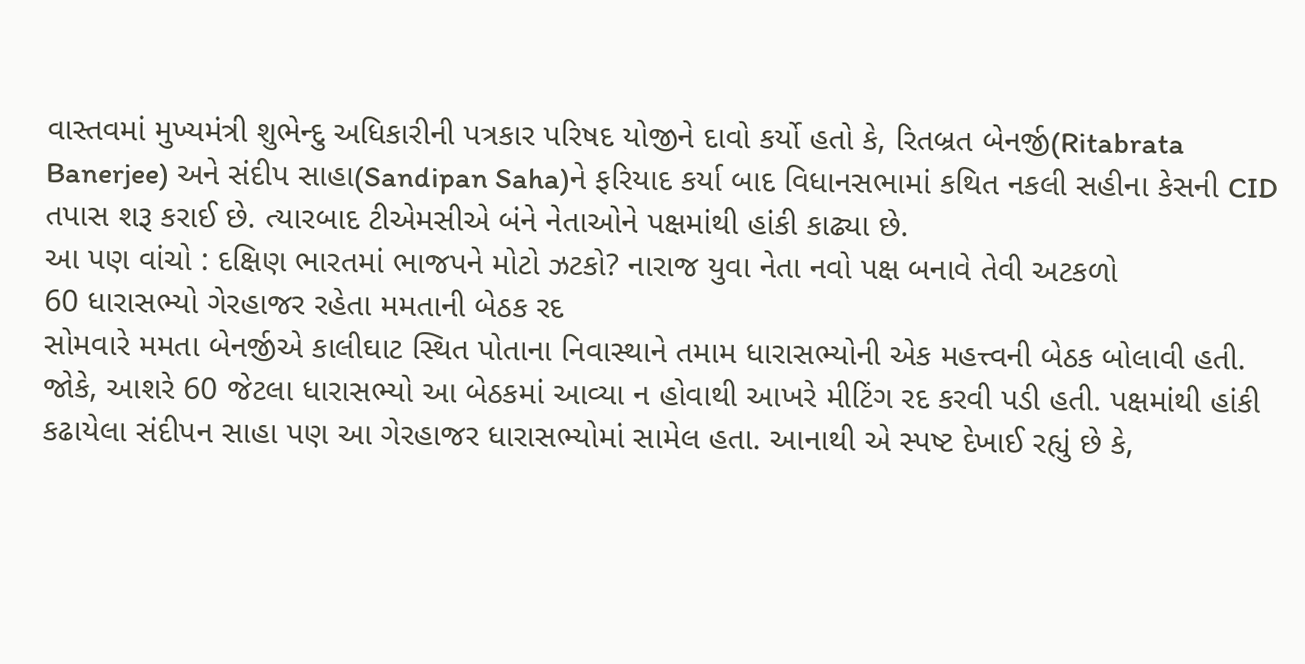વાસ્તવમાં મુખ્યમંત્રી શુભેન્દુ અધિકારીની પત્રકાર પરિષદ યોજીને દાવો કર્યો હતો કે, રિતબ્રત બેનર્જી(Ritabrata Banerjee) અને સંદીપ સાહા(Sandipan Saha)ને ફરિયાદ કર્યા બાદ વિધાનસભામાં કથિત નકલી સહીના કેસની CID તપાસ શરૂ કરાઈ છે. ત્યારબાદ ટીએમસીએ બંને નેતાઓને પક્ષમાંથી હાંકી કાઢ્યા છે.
આ પણ વાંચો : દક્ષિણ ભારતમાં ભાજપને મોટો ઝટકો? નારાજ યુવા નેતા નવો પક્ષ બનાવે તેવી અટકળો
60 ધારાસભ્યો ગેરહાજર રહેતા મમતાની બેઠક રદ
સોમવારે મમતા બેનર્જીએ કાલીઘાટ સ્થિત પોતાના નિવાસ્થાને તમામ ધારાસભ્યોની એક મહત્ત્વની બેઠક બોલાવી હતી. જોકે, આશરે 60 જેટલા ધારાસભ્યો આ બેઠકમાં આવ્યા ન હોવાથી આખરે મીટિંગ રદ કરવી પડી હતી. પક્ષમાંથી હાંકી કઢાયેલા સંદીપન સાહા પણ આ ગેરહાજર ધારાસભ્યોમાં સામેલ હતા. આનાથી એ સ્પષ્ટ દેખાઈ રહ્યું છે કે,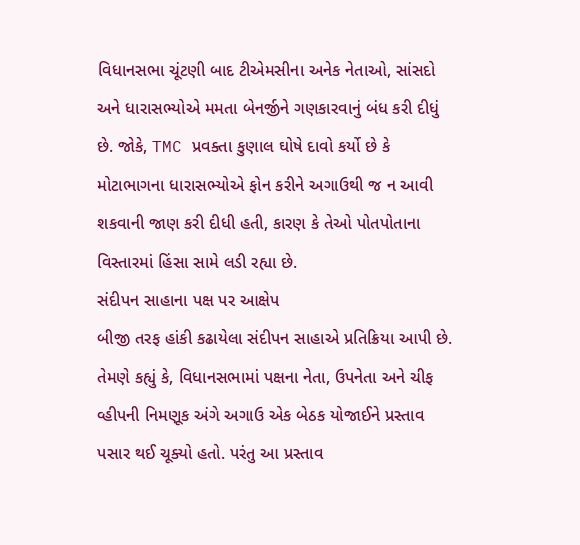વિધાનસભા ચૂંટણી બાદ ટીએમસીના અનેક નેતાઓ, સાંસદો અને ધારાસભ્યોએ મમતા બેનર્જીને ગણકારવાનું બંધ કરી દીધું છે. જોકે, TMC પ્રવક્તા કુણાલ ઘોષે દાવો કર્યો છે કે મોટાભાગના ધારાસભ્યોએ ફોન કરીને અગાઉથી જ ન આવી શકવાની જાણ કરી દીધી હતી, કારણ કે તેઓ પોતપોતાના વિસ્તારમાં હિંસા સામે લડી રહ્યા છે.
સંદીપન સાહાના પક્ષ પર આક્ષેપ
બીજી તરફ હાંકી કઢાયેલા સંદીપન સાહાએ પ્રતિક્રિયા આપી છે. તેમણે કહ્યું કે, વિધાનસભામાં પક્ષના નેતા, ઉપનેતા અને ચીફ વ્હીપની નિમણૂક અંગે અગાઉ એક બેઠક યોજાઈને પ્રસ્તાવ પસાર થઈ ચૂક્યો હતો. પરંતુ આ પ્રસ્તાવ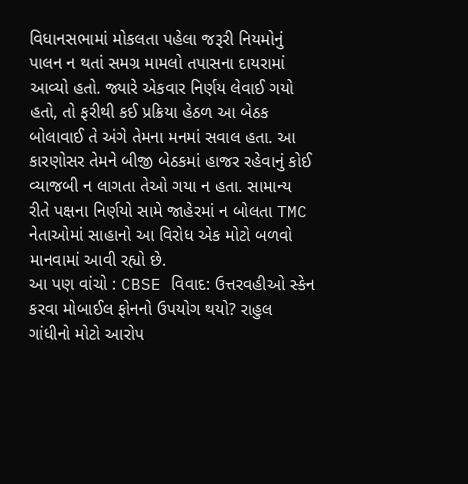વિધાનસભામાં મોકલતા પહેલા જરૂરી નિયમોનું પાલન ન થતાં સમગ્ર મામલો તપાસના દાયરામાં આવ્યો હતો. જ્યારે એકવાર નિર્ણય લેવાઈ ગયો હતો, તો ફરીથી કઈ પ્રક્રિયા હેઠળ આ બેઠક બોલાવાઈ તે અંગે તેમના મનમાં સવાલ હતા. આ કારણોસર તેમને બીજી બેઠકમાં હાજર રહેવાનું કોઈ વ્યાજબી ન લાગતા તેઓ ગયા ન હતા. સામાન્ય રીતે પક્ષના નિર્ણયો સામે જાહેરમાં ન બોલતા TMC નેતાઓમાં સાહાનો આ વિરોધ એક મોટો બળવો માનવામાં આવી રહ્યો છે.
આ પણ વાંચો : CBSE વિવાદ: ઉત્તરવહીઓ સ્કેન કરવા મોબાઈલ ફોનનો ઉપયોગ થયો? રાહુલ ગાંધીનો મોટો આરોપ